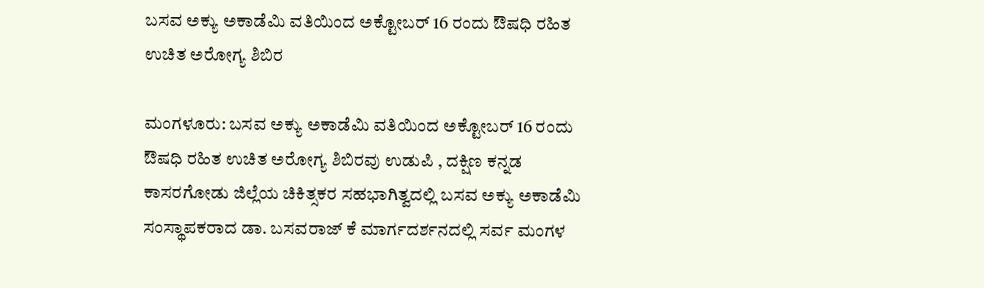ಬಸವ ಅಕ್ಯು ಅಕಾಡೆಮಿ ವತಿಯಿಂದ ಅಕ್ಟೋಬರ್ 16 ರಂದು ಔಷಧಿ ರಹಿತ ಉಚಿತ ಅರೋಗ್ಯ ಶಿಬಿರ

ಮಂಗಳೂರು: ಬಸವ ಅಕ್ಯು ಅಕಾಡೆಮಿ ವತಿಯಿಂದ ಅಕ್ಟೋಬರ್ 16 ರಂದು ಔಷಧಿ ರಹಿತ ಉಚಿತ ಅರೋಗ್ಯ ಶಿಬಿರವು ಉಡುಪಿ , ದಕ್ಷಿಣ ಕನ್ನಡ ಕಾಸರಗೋಡು ಜಿಲ್ಲೆಯ ಚಿಕಿತ್ಸಕರ ಸಹಭಾಗಿತ್ವದಲ್ಲಿ ಬಸವ ಅಕ್ಯು ಅಕಾಡೆಮಿ ಸಂಸ್ಥಾಪಕರಾದ ಡಾ. ಬಸವರಾಜ್ ಕೆ ಮಾರ್ಗದರ್ಶನದಲ್ಲಿ ಸರ್ವ ಮಂಗಳ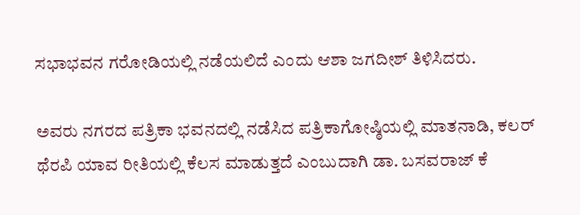ಸಭಾಭವನ ಗರೋಡಿಯಲ್ಲಿ ನಡೆಯಲಿದೆ ಎಂದು ಆಶಾ ಜಗದೀಶ್ ತಿಳಿಸಿದರು.

ಅವರು ನಗರದ ಪತ್ರಿಕಾ ಭವನದಲ್ಲಿ ನಡೆಸಿದ ಪತ್ರಿಕಾಗೋಷ್ಠಿಯಲ್ಲಿ ಮಾತನಾಡಿ, ಕಲರ್ ಥೆರಪಿ ಯಾವ ರೀತಿಯಲ್ಲಿ ಕೆಲಸ ಮಾಡುತ್ತದೆ ಎಂಬುದಾಗಿ ಡಾ. ಬಸವರಾಜ್ ಕೆ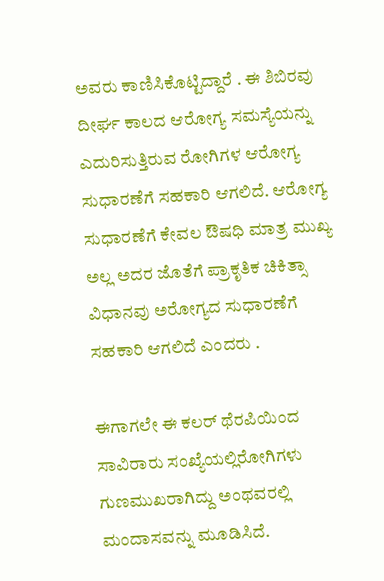ಅವರು ಕಾಣಿಸಿಕೊಟ್ಟಿದ್ದಾರೆ . ಈ ಶಿಬಿರವು ದೀರ್ಘ ಕಾಲದ ಆರೋಗ್ಯ ಸಮಸ್ಯೆಯನ್ನು ಎದುರಿಸುತ್ತಿರುವ ರೋಗಿಗಳ ಆರೋಗ್ಯ ಸುಧಾರಣೆಗೆ ಸಹಕಾರಿ ಆಗಲಿದೆ. ಆರೋಗ್ಯ ಸುಧಾರಣೆಗೆ ಕೇವಲ ಔಷಧಿ ಮಾತ್ರ ಮುಖ್ಯ ಅಲ್ಲ ಅದರ ಜೊತೆಗೆ ಪ್ರಾಕೃತಿಕ ಚಿಕಿತ್ಸಾ ವಿಧಾನವು ಅರೋಗ್ಯದ ಸುಧಾರಣೆಗೆ ಸಹಕಾರಿ ಆಗಲಿದೆ ಎಂದರು .

ಈಗಾಗಲೇ ಈ ಕಲರ್ ಥೆರಪಿಯಿಂದ ಸಾವಿರಾರು ಸಂಖ್ಯೆಯಲ್ಲಿರೋಗಿಗಳು ಗುಣಮುಖರಾಗಿದ್ದು ಅಂಥವರಲ್ಲಿ ಮಂದಾಸವನ್ನು ಮೂಡಿಸಿದೆ.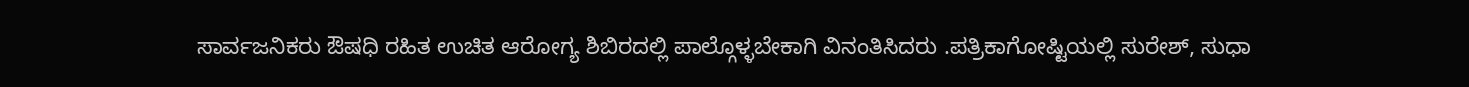ಸಾರ್ವಜನಿಕರು ಔಷಧಿ ರಹಿತ ಉಚಿತ ಆರೋಗ್ಯ ಶಿಬಿರದಲ್ಲಿ ಪಾಲ್ಗೊಳ್ಳಬೇಕಾಗಿ ವಿನಂತಿಸಿದರು .ಪತ್ರಿಕಾಗೋಷ್ಟಿಯಲ್ಲಿ ಸುರೇಶ್, ಸುಧಾ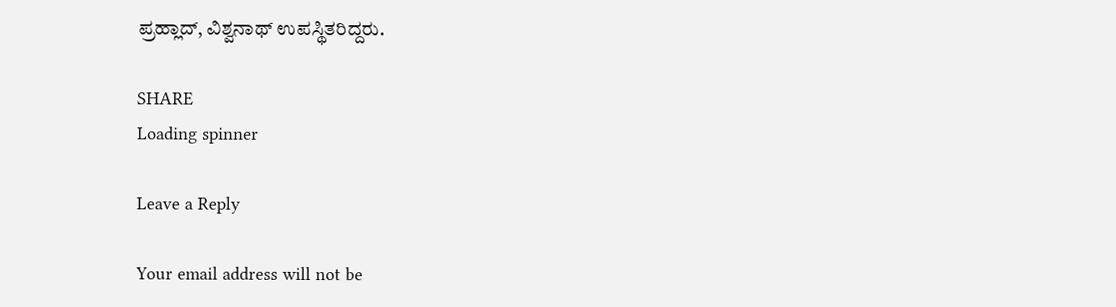ಪ್ರಹ್ಲಾದ್, ವಿಶ್ವನಾಥ್ ಉಪಸ್ಥಿತರಿದ್ದರು.

SHARE
Loading spinner

Leave a Reply

Your email address will not be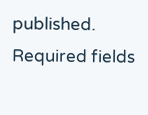published. Required fields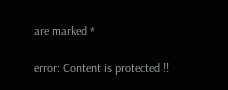are marked *

error: Content is protected !!